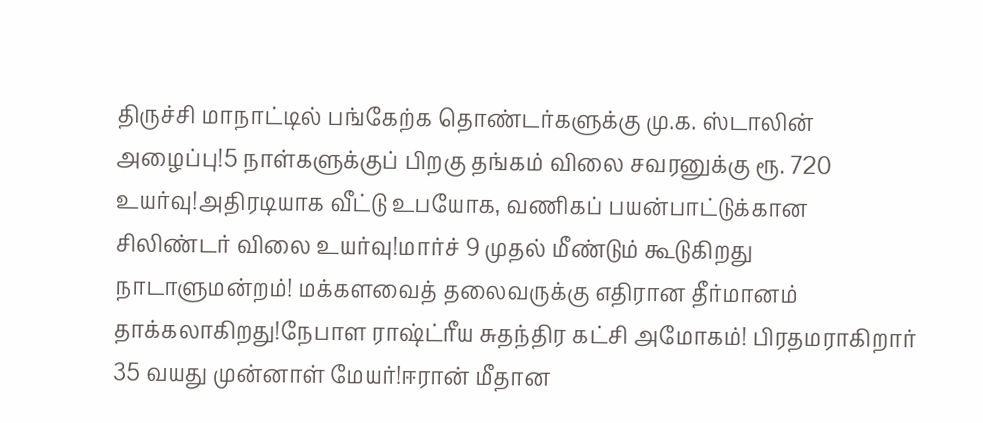திருச்சி மாநாட்டில் பங்கேற்க தொண்டர்களுக்கு மு.க. ஸ்டாலின் அழைப்பு!5 நாள்களுக்குப் பிறகு தங்கம் விலை சவரனுக்கு ரூ. 720 உயர்வு!அதிரடியாக வீட்டு உபயோக, வணிகப் பயன்பாட்டுக்கான சிலிண்டர் விலை உயர்வு!மார்ச் 9 முதல் மீண்டும் கூடுகிறது நாடாளுமன்றம்! மக்களவைத் தலைவருக்கு எதிரான தீர்மானம் தாக்கலாகிறது!நேபாள ராஷ்ட்ரீய சுதந்திர கட்சி அமோகம்! பிரதமராகிறார் 35 வயது முன்னாள் மேயர்!ஈரான் மீதான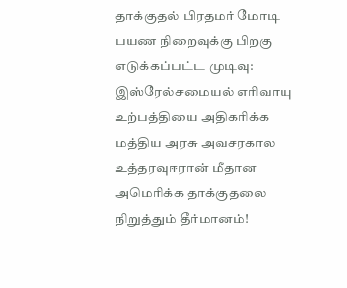தாக்குதல் பிரதமர் மோடி பயண நிறைவுக்கு பிறகு எடுக்கப்பட்ட முடிவு: இஸ்ரேல்சமையல் எரிவாயு உற்பத்தியை அதிகரிக்க மத்திய அரசு அவசரகால உத்தரவுஈரான் மீதான அமெரிக்க தாக்குதலை நிறுத்தும் தீர்மானம்!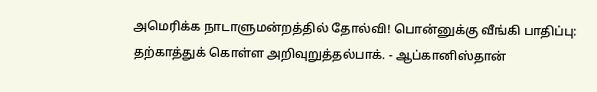அமெரிக்க நாடாளுமன்றத்தில் தோல்வி! பொன்னுக்கு வீங்கி பாதிப்பு: தற்காத்துக் கொள்ள அறிவுறுத்தல்பாக். - ஆப்கானிஸ்தான்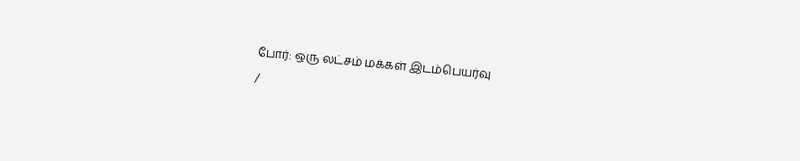போர்: ஒரு லட்சம் மக்கள் இடம்பெயர்வு
/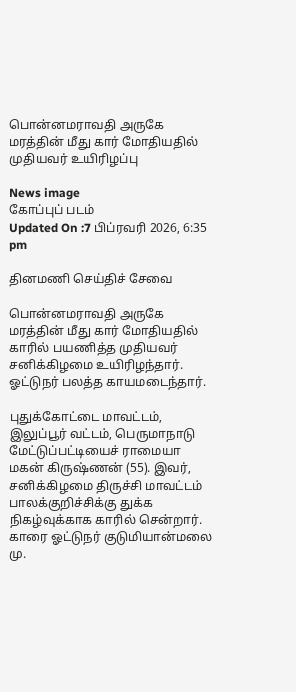பொன்னமராவதி அருகே மரத்தின் மீது கார் மோதியதில் முதியவர் உயிரிழப்பு

News image
கோப்புப் படம்
Updated On :7 பிப்ரவரி 2026, 6:35 pm

தினமணி செய்திச் சேவை

பொன்னமராவதி அருகே மரத்தின் மீது கார் மோதியதில் காரில் பயணித்த முதியவர் சனிக்கிழமை உயிரிழந்தார். ஓட்டுநர் பலத்த காயமடைந்தார்.

புதுக்கோட்டை மாவட்டம், இலுப்பூர் வட்டம், பெருமாநாடு மேட்டுப்பட்டியைச் ராமையா மகன் கிருஷ்ணன் (55). இவர், சனிக்கிழமை திருச்சி மாவட்டம் பாலக்குறிச்சிக்கு துக்க நிகழ்வுக்காக காரில் சென்றார். காரை ஓட்டுநர் குடுமியான்மலை மு.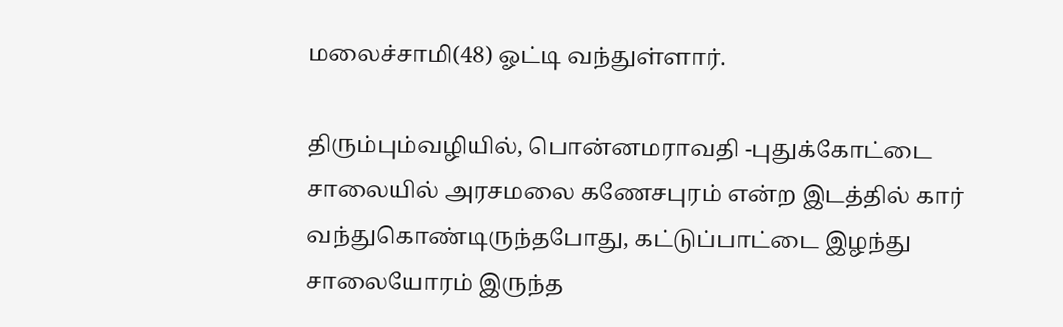மலைச்சாமி(48) ஓட்டி வந்துள்ளார்.

திரும்பும்வழியில், பொன்னமராவதி -புதுக்கோட்டை சாலையில் அரசமலை கணேசபுரம் என்ற இடத்தில் கார் வந்துகொண்டிருந்தபோது, கட்டுப்பாட்டை இழந்து சாலையோரம் இருந்த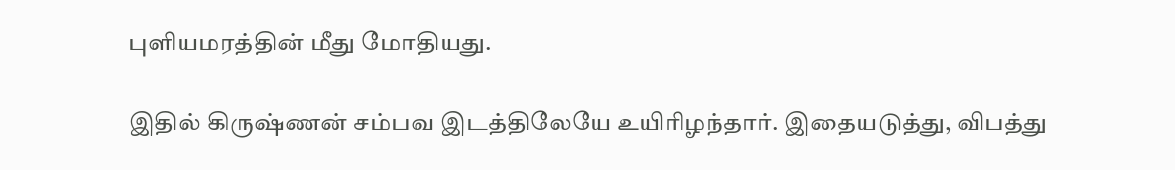புளியமரத்தின் மீது மோதியது.

இதில் கிருஷ்ணன் சம்பவ இடத்திலேயே உயிரிழந்தார். இதையடுத்து, விபத்து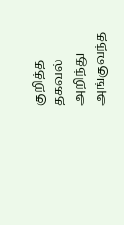குறித்த தகவல் அறிந்து அங்குவந்த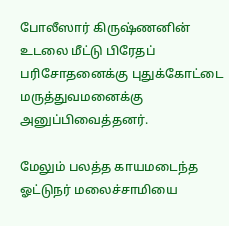போலீஸார் கிருஷ்ணனின் உடலை மீட்டு பிரேதப் பரிசோதனைக்கு புதுக்கோட்டை மருத்துவமனைக்கு அனுப்பிவைத்தனர்.

மேலும் பலத்த காயமடைந்த ஓட்டுநர் மலைச்சாமியை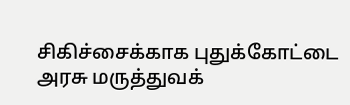சிகிச்சைக்காக புதுக்கோட்டை அரசு மருத்துவக்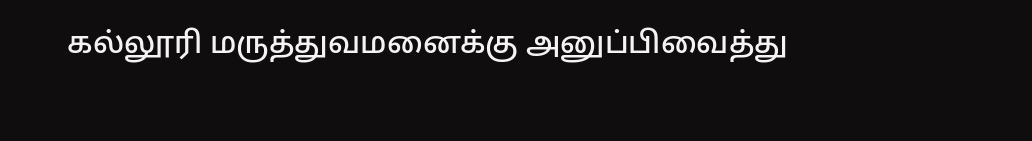கல்லூரி மருத்துவமனைக்கு அனுப்பிவைத்து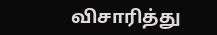விசாரித்து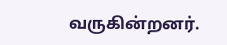வருகின்றனர்.